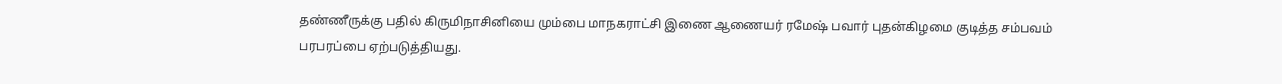தண்ணீருக்கு பதில் கிருமிநாசினியை மும்பை மாநகராட்சி இணை ஆணையர் ரமேஷ் பவார் புதன்கிழமை குடித்த சம்பவம் பரபரப்பை ஏற்படுத்தியது.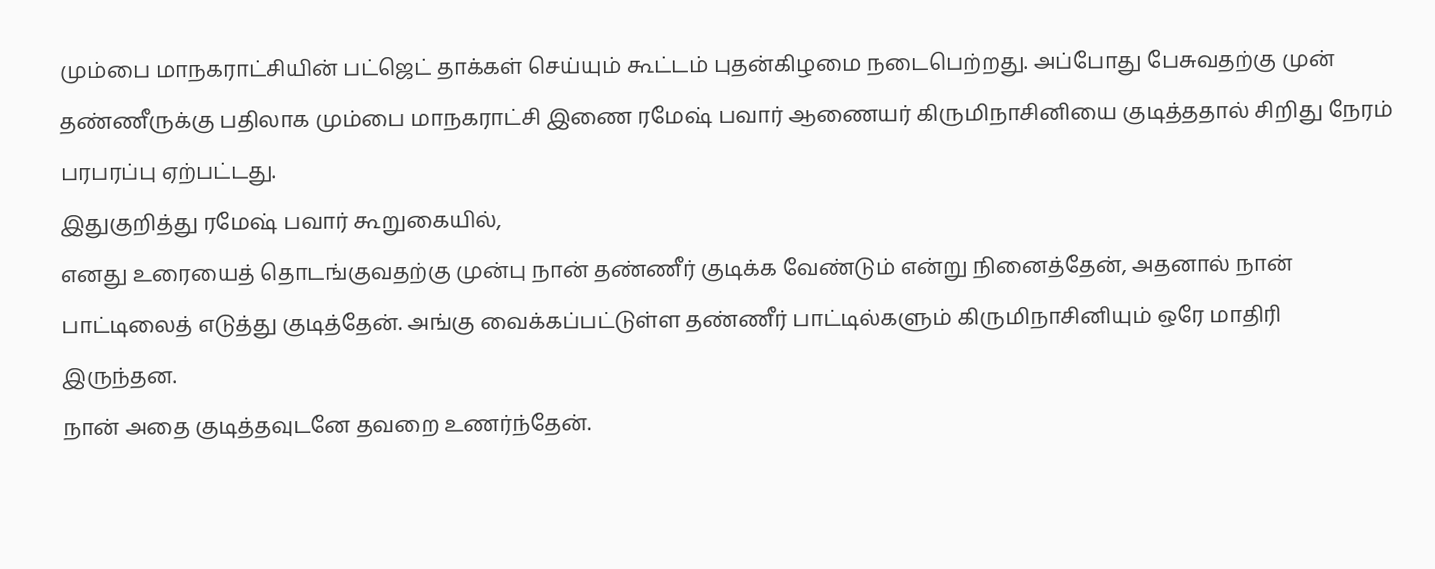மும்பை மாநகராட்சியின் பட்ஜெட் தாக்கள் செய்யும் கூட்டம் புதன்கிழமை நடைபெற்றது. அப்போது பேசுவதற்கு முன் தண்ணீருக்கு பதிலாக மும்பை மாநகராட்சி இணை ரமேஷ் பவார் ஆணையர் கிருமிநாசினியை குடித்ததால் சிறிது நேரம் பரபரப்பு ஏற்பட்டது.
இதுகுறித்து ரமேஷ் பவார் கூறுகையில்,
எனது உரையைத் தொடங்குவதற்கு முன்பு நான் தண்ணீர் குடிக்க வேண்டும் என்று நினைத்தேன், அதனால் நான் பாட்டிலைத் எடுத்து குடித்தேன். அங்கு வைக்கப்பட்டுள்ள தண்ணீர் பாட்டில்களும் கிருமிநாசினியும் ஒரே மாதிரி இருந்தன.
நான் அதை குடித்தவுடனே தவறை உணர்ந்தேன்.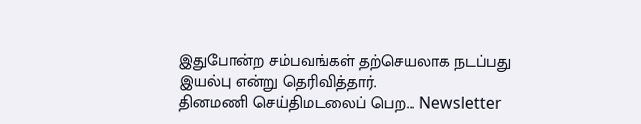இதுபோன்ற சம்பவங்கள் தற்செயலாக நடப்பது இயல்பு என்று தெரிவித்தார்.
தினமணி செய்திமடலைப் பெற... Newsletter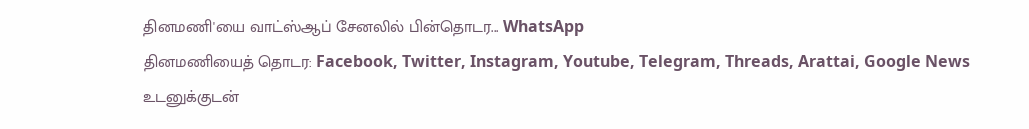தினமணி'யை வாட்ஸ்ஆப் சேனலில் பின்தொடர... WhatsApp
தினமணியைத் தொடர: Facebook, Twitter, Instagram, Youtube, Telegram, Threads, Arattai, Google News
உடனுக்குடன்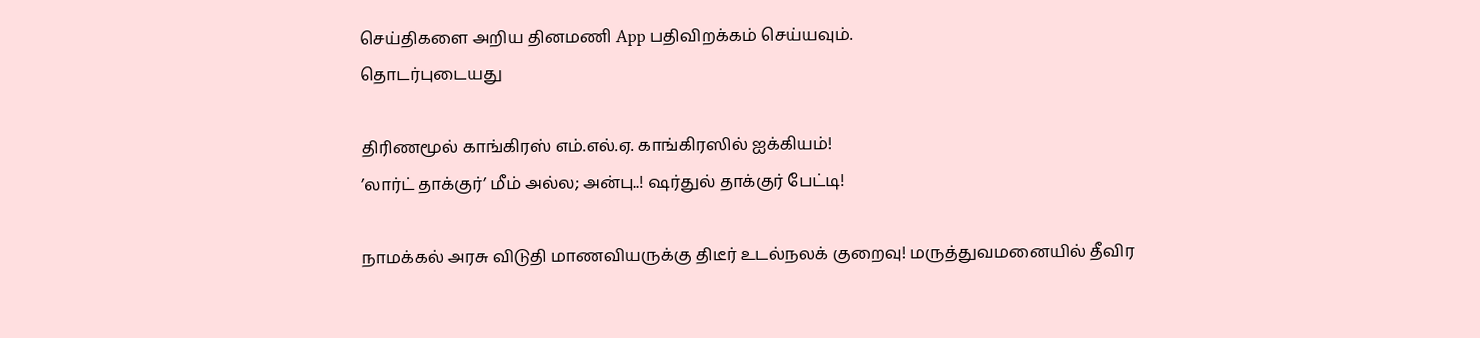செய்திகளை அறிய தினமணி App பதிவிறக்கம் செய்யவும்.
தொடர்புடையது

திரிணமூல் காங்கிரஸ் எம்.எல்.ஏ. காங்கிரஸில் ஐக்கியம்!
’லார்ட் தாக்குர்’ மீம் அல்ல; அன்பு..! ஷர்துல் தாக்குர் பேட்டி!

நாமக்கல் அரசு விடுதி மாணவியருக்கு திடீர் உடல்நலக் குறைவு! மருத்துவமனையில் தீவிர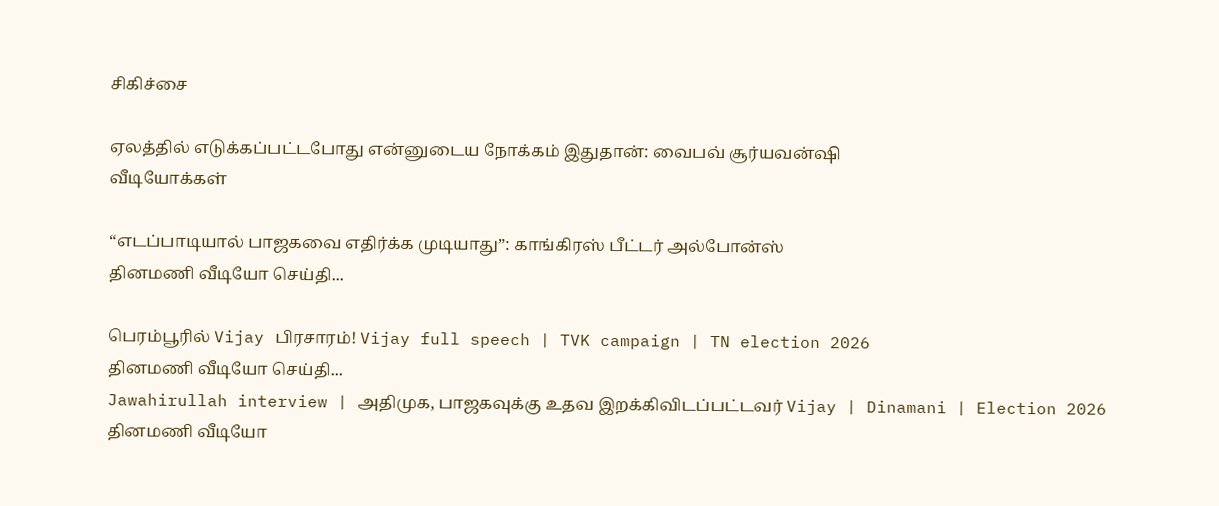சிகிச்சை

ஏலத்தில் எடுக்கப்பட்டபோது என்னுடைய நோக்கம் இதுதான்: வைபவ் சூர்யவன்ஷி
வீடியோக்கள்

“எடப்பாடியால் பாஜகவை எதிர்க்க முடியாது”: காங்கிரஸ் பீட்டர் அல்போன்ஸ்
தினமணி வீடியோ செய்தி...

பெரம்பூரில் Vijay பிரசாரம்! Vijay full speech | TVK campaign | TN election 2026
தினமணி வீடியோ செய்தி...
Jawahirullah interview | அதிமுக, பாஜகவுக்கு உதவ இறக்கிவிடப்பட்டவர் Vijay | Dinamani | Election 2026
தினமணி வீடியோ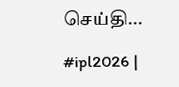செய்தி...

#ipl2026 |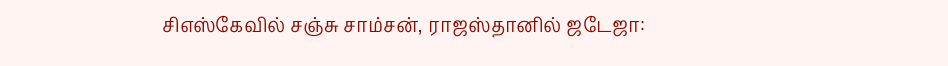சிஎஸ்கேவில் சஞ்சு சாம்சன், ராஜஸ்தானில் ஜடேஜா: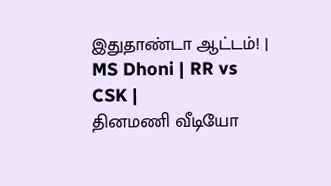இதுதாண்டா ஆட்டம்! | MS Dhoni | RR vs CSK |
தினமணி வீடியோ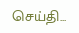செய்தி...